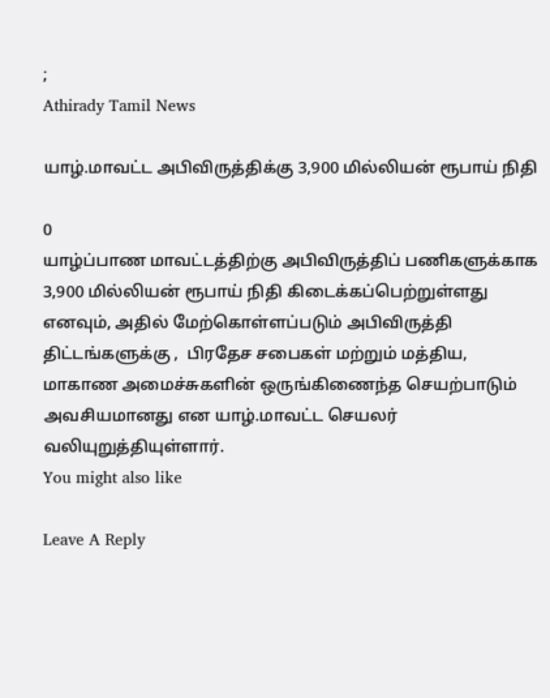;
Athirady Tamil News

யாழ்.மாவட்ட அபிவிருத்திக்கு 3,900 மில்லியன் ரூபாய் நிதி

0
யாழ்ப்பாண மாவட்டத்திற்கு அபிவிருத்திப் பணிகளுக்காக 3,900 மில்லியன் ரூபாய் நிதி கிடைக்கப்பெற்றுள்ளது எனவும், அதில் மேற்கொள்ளப்படும் அபிவிருத்தி திட்டங்களுக்கு ,  பிரதேச சபைகள் மற்றும் மத்திய, மாகாண அமைச்சுகளின் ஒருங்கிணைந்த செயற்பாடும் அவசியமானது என யாழ்.மாவட்ட செயலர் வலியுறுத்தியுள்ளார்.
You might also like

Leave A Reply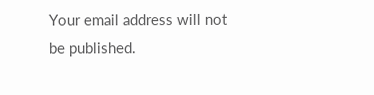Your email address will not be published.